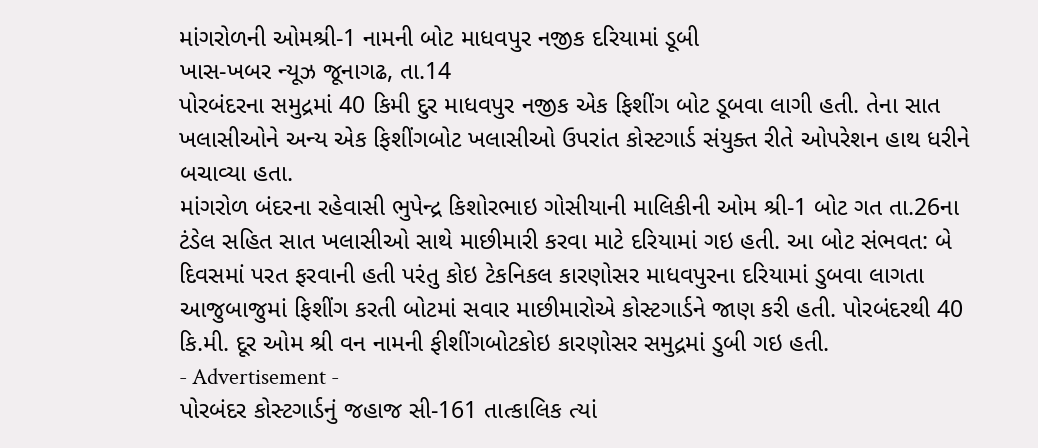માંગરોળની ઓમશ્રી-1 નામની બોટ માધવપુર નજીક દરિયામાં ડૂબી
ખાસ-ખબર ન્યૂઝ જૂનાગઢ, તા.14
પોરબંદરના સમુદ્રમાં 40 કિમી દુર માધવપુર નજીક એક ફિશીંગ બોટ ડૂબવા લાગી હતી. તેના સાત ખલાસીઓને અન્ય એક ફિશીંગબોટ ખલાસીઓ ઉપરાંત કોસ્ટગાર્ડ સંયુક્ત રીતે ઓપરેશન હાથ ધરીને બચાવ્યા હતા.
માંગરોળ બંદરના રહેવાસી ભુપેન્દ્ર કિશોરભાઇ ગોસીયાની માલિકીની ઓમ શ્રી-1 બોટ ગત તા.26ના ટંડેલ સહિત સાત ખલાસીઓ સાથે માછીમારી કરવા માટે દરિયામાં ગઇ હતી. આ બોટ સંભવત: બે દિવસમાં પરત ફરવાની હતી પરંતુ કોઇ ટેકનિકલ કારણોસર માધવપુરના દરિયામાં ડુબવા લાગતા આજુબાજુમાં ફિશીંગ કરતી બોટમાં સવાર માછીમારોએ કોસ્ટગાર્ડને જાણ કરી હતી. પોરબંદરથી 40 કિ.મી. દૂર ઓમ શ્રી વન નામની ફીશીંગબોટકોઇ કારણોસર સમુદ્રમાં ડુબી ગઇ હતી.
- Advertisement -
પોરબંદર કોસ્ટગાર્ડનું જહાજ સી-161 તાત્કાલિક ત્યાં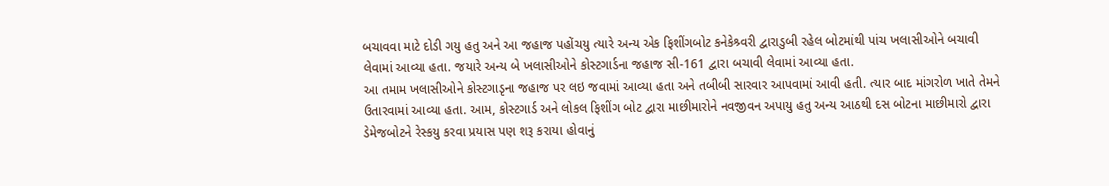બચાવવા માટે દોડી ગયુ હતુ અને આ જહાજ પહોંચયુ ત્યારે અન્ય એક ફિશીંગબોટ કનેકેશ્ર્વરી દ્વારાડુબી રહેલ બોટમાંથી પાંચ ખલાસીઓને બચાવી લેવામાં આવ્યા હતા. જયારે અન્ય બે ખલાસીઓને કોસ્ટગાર્ડના જહાજ સી-161 દ્વારા બચાવી લેવામાં આવ્યા હતા.
આ તમામ ખલાસીઓને કોસ્ટગાડૃના જહાજ પર લઇ જવામાં આવ્યા હતા અને તબીબી સારવાર આપવામાં આવી હતી. ત્યાર બાદ માંગરોળ ખાતે તેમને ઉતારવામાં આવ્યા હતા. આમ, કોસ્ટગાર્ડ અને લોકલ ફિશીંગ બોટ દ્વારા માછીમારોને નવજીવન અપાયુ હતુ અન્ય આઠથી દસ બોટના માછીમારો દ્વારા ડેમેજબોટને રેસ્કયુ કરવા પ્રયાસ પણ શરૂ કરાયા હોવાનું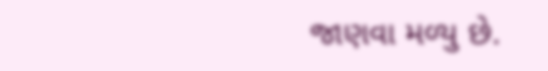જાણવા મળ્યુ છે.